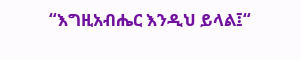“እግዚአብሔር እንዲህ ይላል፤“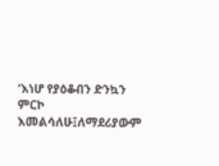‘እነሆ የያዕቆብን ድንኳን ምርኮ እመልሳለሁ፤ለማደሪያውም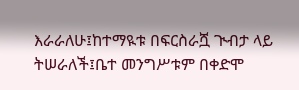እራራለሁ፤ከተማዪቱ በፍርስራሿ ጒብታ ላይ ትሠራለች፤ቤተ መንግሥቱም በቀድሞ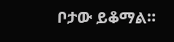ቦታው ይቆማል።